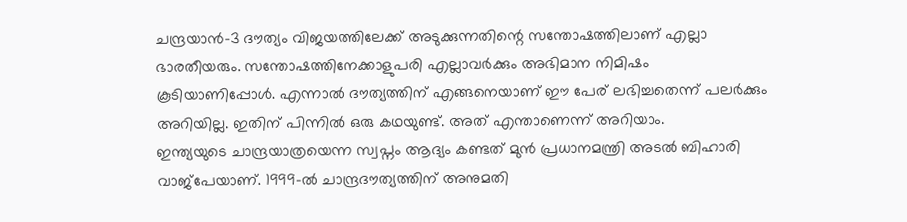ചന്ദ്രയാൻ-3 ദൗത്യം വിജയത്തിലേക്ക് അടുക്കുന്നതിന്റെ സന്തോഷത്തിലാണ് എല്ലാ ഭാരതീയരും. സന്തോഷത്തിനേക്കാളുപരി എല്ലാവർക്കും അഭിമാന നിമിഷം കൂടിയാണിപ്പോൾ. എന്നാൽ ദൗത്യത്തിന് എങ്ങനെയാണ് ഈ പേര് ലഭിച്ചതെന്ന് പലർക്കും അറിയില്ല. ഇതിന് പിന്നിൽ ഒരു കഥയുണ്ട്. അത് എന്താണെന്ന് അറിയാം.
ഇന്ത്യയുടെ ചാന്ദ്രയാത്രയെന്ന സ്വപ്നം ആദ്യം കണ്ടത് മുൻ പ്രധാനമന്ത്രി അടൽ ബിഹാരി വാജ്പേയാണ്. 1999-ൽ ചാന്ദ്രദൗത്യത്തിന് അനുമതി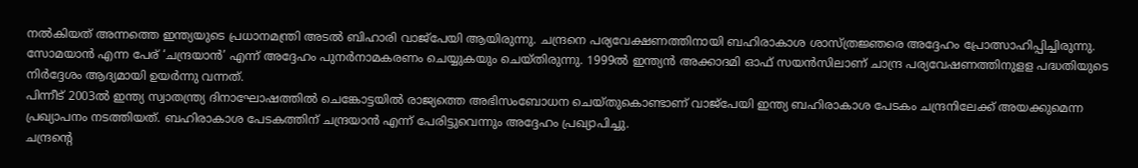നൽകിയത് അന്നത്തെ ഇന്ത്യയുടെ പ്രധാനമന്ത്രി അടൽ ബിഹാരി വാജ്പേയി ആയിരുന്നു. ചന്ദ്രനെ പര്യവേക്ഷണത്തിനായി ബഹിരാകാശ ശാസ്ത്രജ്ഞരെ അദ്ദേഹം പ്രോത്സാഹിപ്പിച്ചിരുന്നു. സോമയാൻ എന്ന പേര് ‘ചന്ദ്രയാൻ’ എന്ന് അദ്ദേഹം പുനർനാമകരണം ചെയ്യുകയും ചെയ്തിരുന്നു. 1999ൽ ഇന്ത്യൻ അക്കാദമി ഓഫ് സയൻസിലാണ് ചാന്ദ്ര പര്യവേഷണത്തിനുളള പദ്ധതിയുടെ നിർദ്ദേശം ആദ്യമായി ഉയർന്നു വന്നത്.
പിന്നീട് 2003ൽ ഇന്ത്യ സ്വാതന്ത്ര്യ ദിനാഘോഷത്തിൽ ചെങ്കോട്ടയിൽ രാജ്യത്തെ അഭിസംബോധന ചെയ്തുകൊണ്ടാണ് വാജ്പേയി ഇന്ത്യ ബഹിരാകാശ പേടകം ചന്ദ്രനിലേക്ക് അയക്കുമെന്ന പ്രഖ്യാപനം നടത്തിയത്. ബഹിരാകാശ പേടകത്തിന് ചന്ദ്രയാൻ എന്ന് പേരിട്ടുവെന്നും അദ്ദേഹം പ്രഖ്യാപിച്ചു.
ചന്ദ്രന്റെ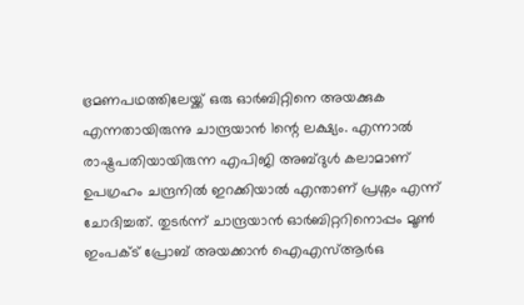ഭ്രമണപഥത്തിലേയ്ക്ക് ഒരു ഓർബിറ്റിനെ അയക്കുക എന്നതായിരുന്നു ചാന്ദ്രയാൻ 1ന്റെ ലക്ഷ്യം. എന്നാൽ രാഷ്ട്രപതിയായിരുന്ന എപിജി അബ്ദുൾ കലാമാണ് ഉപഗ്രഹം ചന്ദ്രനിൽ ഇറക്കിയാൽ എന്താണ് പ്രശ്നം എന്ന് ചോദിച്ചത്. തുടർന്ന് ചാന്ദ്രയാൻ ഓർബിറ്ററിനൊപ്പം മൂൺ ഇംപക്ട് പ്രോബ് അയക്കാൻ ഐഎസ്ആർഒ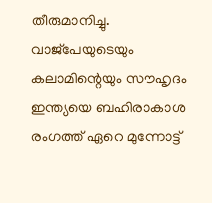തീരുമാനിച്ചു. വാജ്പേയുടെയും കലാമിന്റെയും സൗഹൃദം ഇന്ത്യയെ ബഹിരാകാശ രംഗത്ത് ഏറെ മുന്നോട്ട്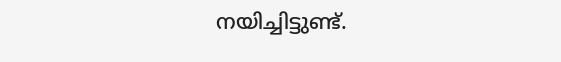നയിച്ചിട്ടുണ്ട്.